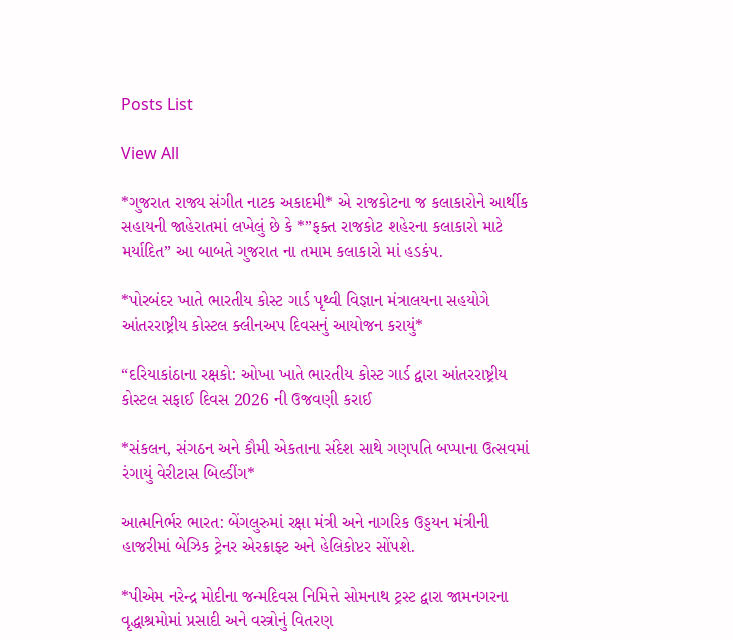Posts List

View All

*ગુજરાત રાજ્ય સંગીત નાટક અકાદમી* એ રાજકોટના જ કલાકારોને આર્થીક સહાયની જાહેરાતમાં લખેલું છે કે *”ફક્ત રાજકોટ શહેરના કલાકારો માટે મર્યાદિત” આ બાબતે ગુજરાત ના તમામ કલાકારો માં હડકંપ.

*પોરબંદર ખાતે ભારતીય કોસ્ટ ગાર્ડ પૃથ્વી વિજ્ઞાન મંત્રાલયના સહયોગે આંતરરાષ્ટ્રીય કોસ્ટલ ક્લીનઅપ દિવસનું આયોજન કરાયું*

“દરિયાકાંઠાના રક્ષકો: ઓખા ખાતે ભારતીય કોસ્ટ ગાર્ડ દ્વારા આંતરરાષ્ટ્રીય કોસ્ટલ સફાઈ દિવસ 2026 ની ઉજવણી કરાઈ

*સંકલન, સંગઠન અને કૌમી એકતાના સંદેશ સાથે ગણપતિ બપ્પાના ઉત્સવમાં રંગાયું વેરીટાસ બિલ્ડીંગ*

આત્મનિર્ભર ભારત: બેંગલુરુમાં રક્ષા મંત્રી અને નાગરિક ઉડ્ડયન મંત્રીની હાજરીમાં બેઝિક ટ્રેનર એરક્રાફ્ટ અને હેલિકોપ્ટર સોંપશે.

*પીએમ નરેન્દ્ર મોદીના જન્મદિવસ નિમિત્તે સોમનાથ ટ્રસ્ટ દ્વારા જામનગરના વૃદ્ધાશ્રમોમાં પ્રસાદી અને વસ્ત્રોનું વિતરણ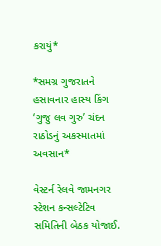કરાયું*

*સમગ્ર ગુજરાતને હસાવનાર હાસ્ય કિંગ ‘ગુજુ લવ ગુરુ’ ચંદન રાઠોડનું અકસ્માતમાં અવસાન*

વેસ્ટર્ન રેલવે જામનગર સ્ટેશન કન્સલ્ટેટિવ સમિતિની બેઠક યોજાઈ.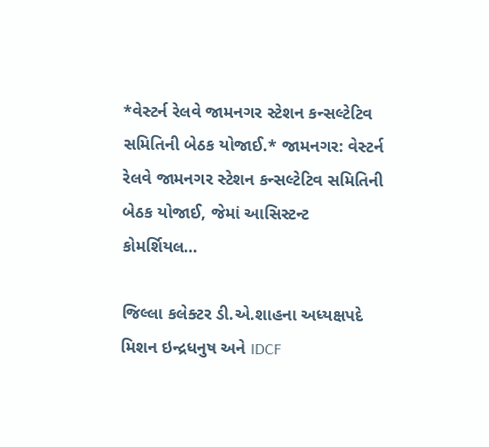*વેસ્ટર્ન રેલવે જામનગર સ્ટેશન કન્સલ્ટેટિવ સમિતિની બેઠક યોજાઈ.* જામનગર: વેસ્ટર્ન રેલવે જામનગર સ્ટેશન કન્સલ્ટેટિવ સમિતિની બેઠક યોજાઈ, જેમાં આસિસ્ટન્ટ કોમર્શિયલ…

જિલ્લા કલેક્ટર ડી.એ.શાહના અધ્યક્ષપદે મિશન ઇન્દ્રધનુષ અને IDCF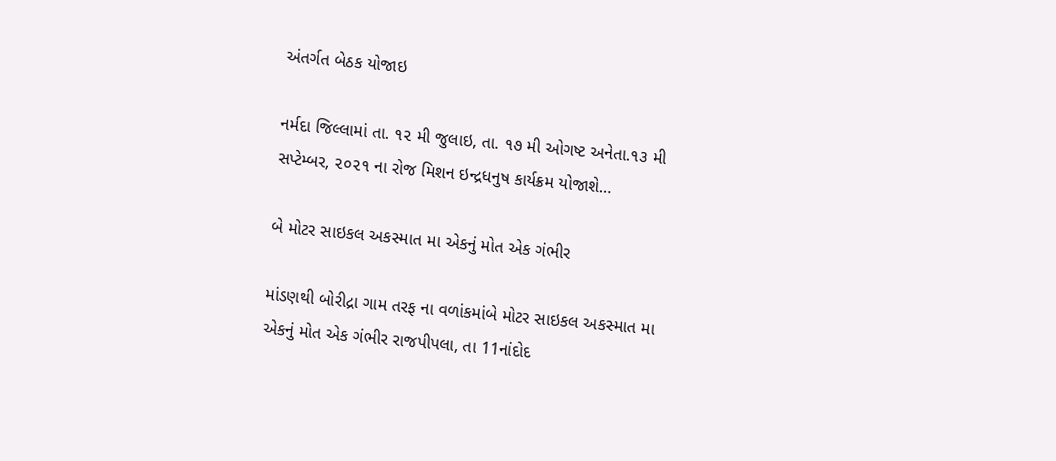અંતર્ગત બેઠક યોજાઇ

નર્મદા જિલ્લામાં તા. ૧૨ મી જુલાઇ, તા. ૧૭ મી ઓગષ્ટ અનેતા.૧૩ મી સપ્ટેમ્બર, ૨૦૨૧ ના રોજ મિશન ઇન્દ્રધનુષ કાર્યક્રમ યોજાશે…

બે મોટર સાઇકલ અકસ્માત મા એકનું મોત એક ગંભીર

માંડણથી બોરીદ્રા ગામ તરફ ના વળાંકમાંબે મોટર સાઇકલ અકસ્માત મા એકનું મોત એક ગંભીર રાજપીપલા, તા 11નાંદોદ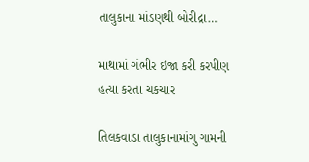તાલુકાના માંડણથી બોરીદ્રા…

માથામાં ગંભીર ઇજા કરી કરપીણ હત્યા કરતા ચકચાર

તિલકવાડા તાલુકાનામાંગુ ગામની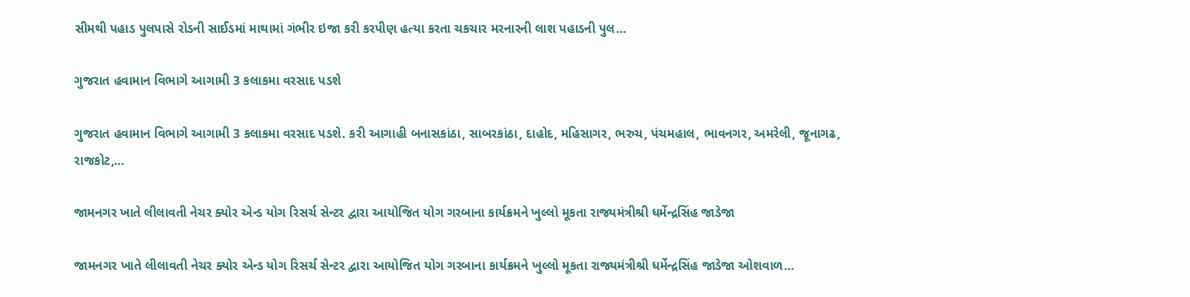સીમથી પહાડ પુલપાસે રોડની સાઈડમાં માથામાં ગંભીર ઇજા કરી કરપીણ હત્યા કરતા ચકચાર મરનારની લાશ પહાડની પુલ…

ગુજરાત હવામાન વિભાગે આગામી 3 કલાકમા વરસાદ પડશે

ગુજરાત હવામાન વિભાગે આગામી 3 કલાકમા વરસાદ પડશે. કરી આગાહી બનાસકાંઠા, સાબરકાંઠા, દાહોદ, મહિસાગર, ભરુચ, પંચમહાલ, ભાવનગર, અમરેલી, જૂનાગઢ, રાજકોટ,…

જામનગર ખાતે લીલાવતી નેચર ક્યોર એન્ડ યોગ રિસર્ચ સેન્ટર દ્વારા આયોજિત યોગ ગરબાના કાર્યક્રમને ખુલ્લો મૂકતા રાજ્યમંત્રીશ્રી ધર્મેન્દ્રસિંહ જાડેજા

જામનગર ખાતે લીલાવતી નેચર ક્યોર એન્ડ યોગ રિસર્ચ સેન્ટર દ્વારા આયોજિત યોગ ગરબાના કાર્યક્રમને ખુલ્લો મૂકતા રાજ્યમંત્રીશ્રી ધર્મેન્દ્રસિંહ જાડેજા ઓશવાળ…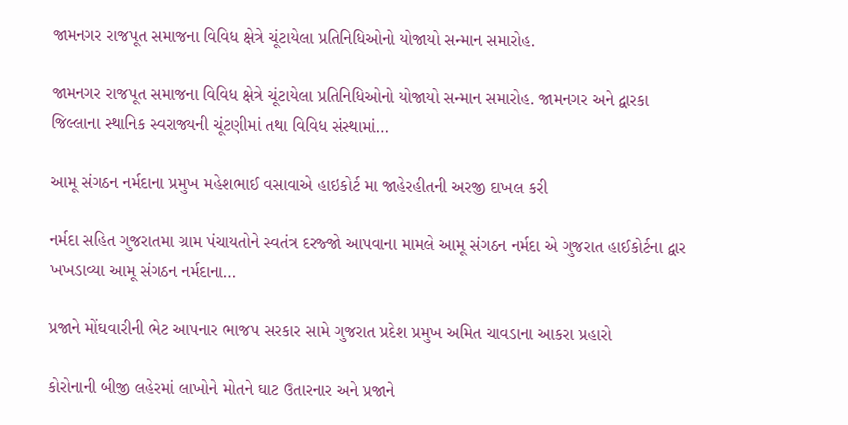જામનગર રાજપૂત સમાજના વિવિધ ક્ષેત્રે ચૂંટાયેલા પ્રતિનિધિઓનો યોજાયો સન્માન સમારોહ.

જામનગર રાજપૂત સમાજના વિવિધ ક્ષેત્રે ચૂંટાયેલા પ્રતિનિધિઓનો યોજાયો સન્માન સમારોહ. જામનગર અને દ્વારકા જિલ્લાના સ્થાનિક સ્વરાજ્યની ચૂંટણીમાં તથા વિવિધ સંસ્થામાં…

આમૂ સંગઠન નર્મદાના પ્રમુખ મહેશભાઈ વસાવાએ હાઇકોર્ટ મા જાહેરહીતની અરજી દાખલ કરી

નર્મદા સહિત ગુજરાતમા ગ્રામ પંચાયતોને સ્વતંત્ર દરજ્જો આપવાના મામલે આમૂ સંગઠન નર્મદા એ ગુજરાત હાઈકોર્ટના દ્વાર ખખડાવ્યા આમૂ સંગઠન નર્મદાના…

પ્રજાને મોંઘવારીની ભેટ આપનાર ભાજપ સરકાર સામે ગુજરાત પ્રદેશ પ્રમુખ અમિત ચાવડાના આકરા પ્રહારો

કોરોનાની બીજી લહેરમાં લાખોને મોતને ઘાટ ઉતારનાર અને પ્રજાને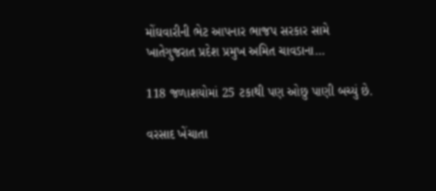મોંઘવારીની ભેટ આપનાર ભાજપ સરકાર સામે ખાતેગુજરાત પ્રદેશ પ્રમુખ અમિત ચાવડાના…

118 જળાશયોમાં 25 ટકાથી પણ ઓછુ પાણી બચ્યું છે.

વરસાદ ખેંચાતા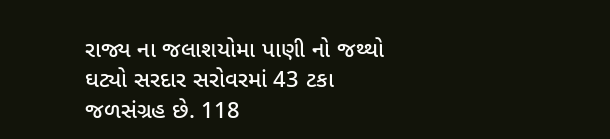રાજ્ય ના જલાશયોમા પાણી નો જથ્થો ઘટ્યો સરદાર સરોવરમાં 43 ટકા જળસંગ્રહ છે. 118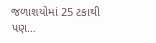જળાશયોમાં 25 ટકાથી પણ…